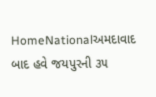HomeNationalઅમદાવાદ બાદ હવે જયપુરની ૩૫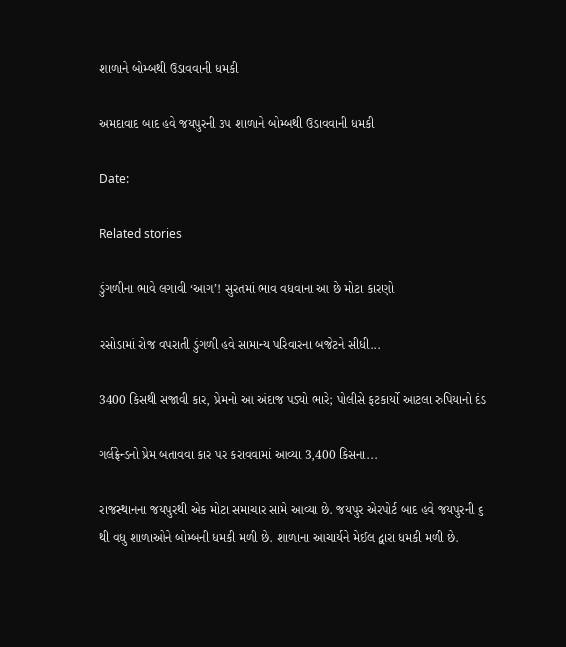શાળાને બોમ્બથી ઉડાવવાની ધમકી

અમદાવાદ બાદ હવે જયપુરની ૩૫ શાળાને બોમ્બથી ઉડાવવાની ધમકી

Date:

Related stories

ડુંગળીના ભાવે લગાવી ‘આગ’! સુરતમાં ભાવ વધવાના આ છે મોટા કારણો

રસોડામાં રોજ વપરાતી ડુંગળી હવે સામાન્ય પરિવારના બજેટને સીધી...

3400 કિસથી સજાવી કાર, પ્રેમનો આ અંદાજ પડ્યો ભારે; પોલીસે ફટકાર્યો આટલા રુપિયાનો દંડ

ગર્લફ્રેન્ડનો પ્રેમ બતાવવા કાર પર કરાવવામાં આવ્યા 3,400 કિસના...

રાજસ્થાનના જયપુરથી એક મોટા સમાચાર સામે આવ્યા છે. જયપુર એરપોર્ટ બાદ હવે જયપુરની ૬ થી વધુ શાળાઓને બોમ્બની ધમકી મળી છે. શાળાના આચાર્યને મેઈલ દ્વારા ધમકી મળી છે.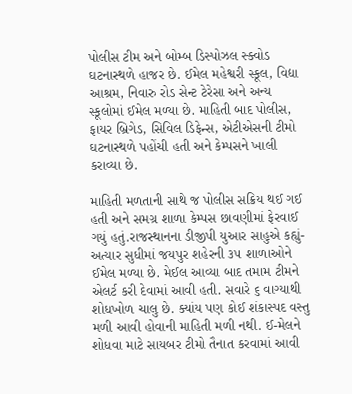પોલીસ ટીમ અને બોમ્બ ડિસ્પોઝલ સ્ક્વોડ ઘટનાસ્થળે હાજર છે. ઈમેલ મહેશ્વરી સ્કૂલ, વિદ્યા આશ્રમ, નિવારુ રોડ સેન્ટ ટેરેસા અને અન્ય સ્કૂલોમાં ઈમેલ મળ્યા છે. માહિતી બાદ પોલીસ, ફાયર બ્રિગેડ, સિવિલ ડિફેન્સ, એટીએસની ટીમો ઘટનાસ્થળે પહોંચી હતી અને કેમ્પસને ખાલી કરાવ્યા છે.

માહિતી મળતાની સાથે જ પોલીસ સક્રિય થઈ ગઈ હતી અને સમગ્ર શાળા કેમ્પસ છાવણીમાં ફેરવાઈ ગયું હતું.રાજસ્થાનના ડીજીપી યુઆર સાહુએ કહ્યું- અત્યાર સુધીમાં જયપુર શહેરની ૩૫ શાળાઓને ઈમેલ મળ્યા છે. મેઈલ આવ્યા બાદ તમામ ટીમને એલર્ટ કરી દેવામાં આવી હતી. સવારે ૬ વાગ્યાથી શોધખોળ ચાલુ છે. ક્યાંય પણ કોઈ શંકાસ્પદ વસ્તુ મળી આવી હોવાની માહિતી મળી નથી. ઈ-મેલને શોધવા માટે સાયબર ટીમો તૈનાત કરવામાં આવી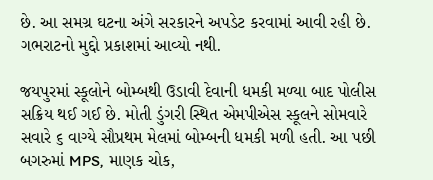છે. આ સમગ્ર ઘટના અંગે સરકારને અપડેટ કરવામાં આવી રહી છે. ગભરાટનો મુદ્દો પ્રકાશમાં આવ્યો નથી.

જયપુરમાં સ્કૂલોને બોમ્બથી ઉડાવી દેવાની ધમકી મળ્યા બાદ પોલીસ સક્રિય થઈ ગઈ છે. મોતી ડુંગરી સ્થિત એમપીએસ સ્કૂલને સોમવારે સવારે ૬ વાગ્યે સૌપ્રથમ મેલમાં બોમ્બની ધમકી મળી હતી. આ પછી બગરુમાં MPS, માણક ચોક,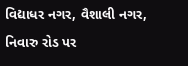વિદ્યાધર નગર, વૈશાલી નગર, નિવારુ રોડ પર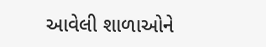આવેલી શાળાઓને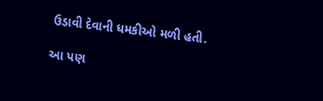ઉડાવી દેવાની ધમકીઓ મળી હતી.

આ પણ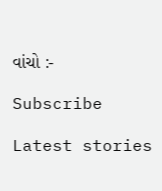વાંચો :-

Subscribe

Latest stories